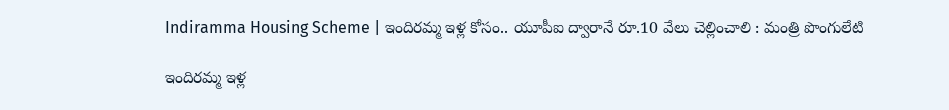Indiramma Housing Scheme | ఇందిరమ్మ ఇళ్ల కోసం.. యూపీఐ ద్వారానే రూ.10 వేలు చెల్లించాలి : మంత్రి పొంగులేటి

ఇందిరమ్మ ఇళ్ల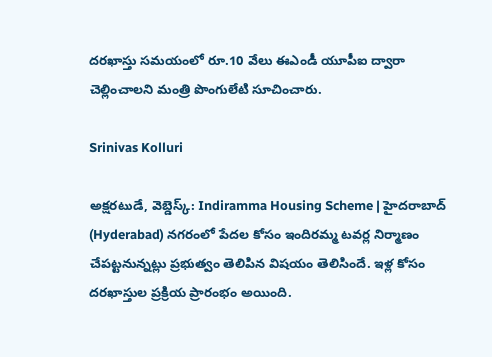దరఖాస్తు సమయంలో రూ.10 వేలు ఈఎండీ యూపీఐ ద్వారా చెల్లించాలని మంత్రి పొంగులేటి సూచించారు.

Srinivas Kolluri

అక్షరటుడే, వెబ్డెస్క్: Indiramma Housing Scheme | హైదరాబాద్ (Hyderabad) నగరంలో పేదల కోసం ఇందిరమ్మ టవర్ల నిర్మాణం చేపట్టనున్నట్లు ప్రభుత్వం తెలిపిన విషయం తెలిసిందే. ఇళ్ల కోసం దరఖాస్తుల ప్రక్రియ ప్రారంభం అయింది.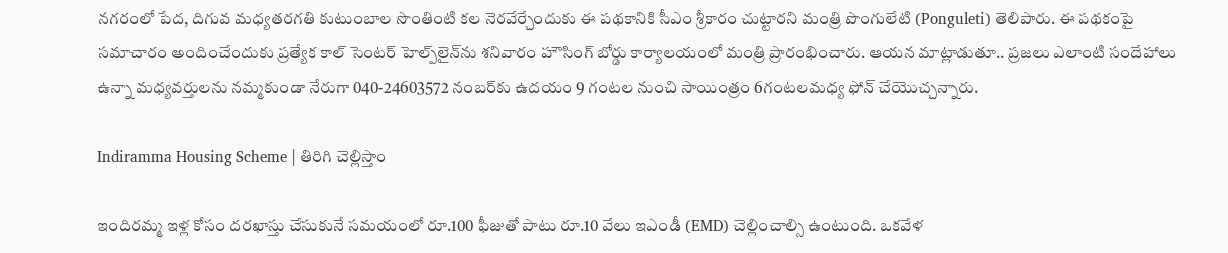నగరంలో పేద, దిగువ మధ్యతరగతి కుటుంబాల సొంతింటి కల నెరవేర్చేందుకు ఈ పథకానికి సీఎం శ్రీకారం చుట్టారని మంత్రి పొంగులేటి (Ponguleti) తెలిపారు. ఈ పథకంపై సమాచారం అందించేందుకు ప్రత్యేక కాల్ సెంట‌ర్ హెల్ప్‌లైన్‌ను శనివారం హౌసింగ్ బోర్డు కార్యాలయంలో మంత్రి ప్రారంభించారు. ఆయన మాట్లాడుతూ.. ప్రజలు ఎలాంటి సందేహాలు ఉన్నా మ‌ధ్య‌వ‌ర్తుల‌ను న‌మ్మ‌కుండా నేరుగా 040-24603572 నంబర్‌కు ఉద‌యం 9 గంట‌ల నుంచి సాయింత్రం 6గంట‌ల‌మ‌ధ్య‌ ఫోన్ చేయొచ్చన్నారు.

Indiramma Housing Scheme | తిరిగి చెల్లిస్తాం

ఇందిరమ్మ ఇళ్ల కోసం దరఖాస్తు చేసుకునే సమయంలో రూ.100 ఫీజుతో పాటు రూ.10 వేలు ఇఎండీ (EMD) చెల్లించాల్సి ఉంటుంది. ఒకవేళ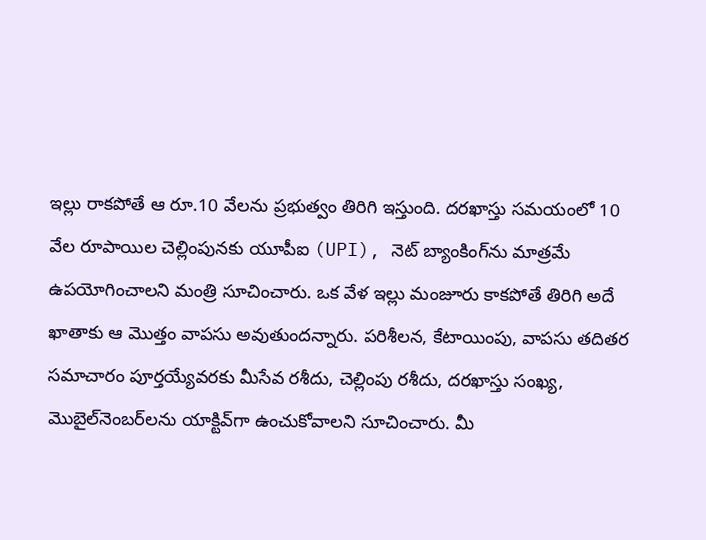ఇల్లు రాకపోతే ఆ రూ.10 వేలను ప్రభుత్వం తిరిగి ఇస్తుంది. ద‌ర‌ఖాస్తు స‌మ‌యంలో 10 వేల రూపాయిల చెల్లింపున‌కు యూపీఐ (UPI), నెట్ బ్యాంకింగ్‌ను మాత్ర‌మే ఉప‌యోగించాల‌ని మంత్రి సూచించారు. ఒక వేళ ఇల్లు మంజూరు కాక‌పోతే తిరిగి అదే ఖాతాకు ఆ మొత్తం వాప‌సు అవుతుంద‌న్నారు. ప‌రిశీల‌న‌, కేటాయింపు, వాప‌సు త‌దిత‌ర స‌మాచారం పూర్తయ్యేవ‌ర‌కు మీసేవ ర‌శీదు, చెల్లింపు ర‌శీదు, ద‌ర‌ఖాస్తు సంఖ్య‌, మొబైల్‌నెంబ‌ర్‌ల‌ను యాక్టివ్‌గా ఉంచుకోవాల‌ని సూచించారు. మీ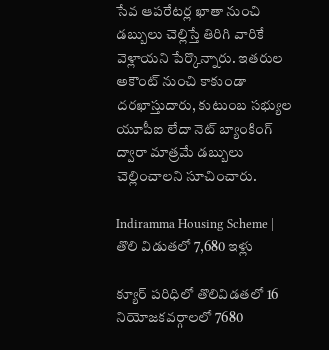సేవ ఆపరేటర్ల ఖాతా నుంచి డబ్బులు చెల్లిస్తే తిరిగి వారికే వెళ్లాయని పేర్కొన్నారు. ఇతరుల అకౌంట్ నుంచి కాకుండా దరఖాస్తుదారు, కుటుంబ సభ్యుల యూపీఐ లేదా నెట్ బ్యాంకింగ్ ద్వారా మాత్రమే డబ్బులు చెల్లించాలని సూచించారు.

Indiramma Housing Scheme | తొలి విడుతలో 7,680 ఇళ్లు

క్యూర్ ప‌రిధిలో తొలివిడ‌త‌లో 16 నియోజకవర్గాలలో 7680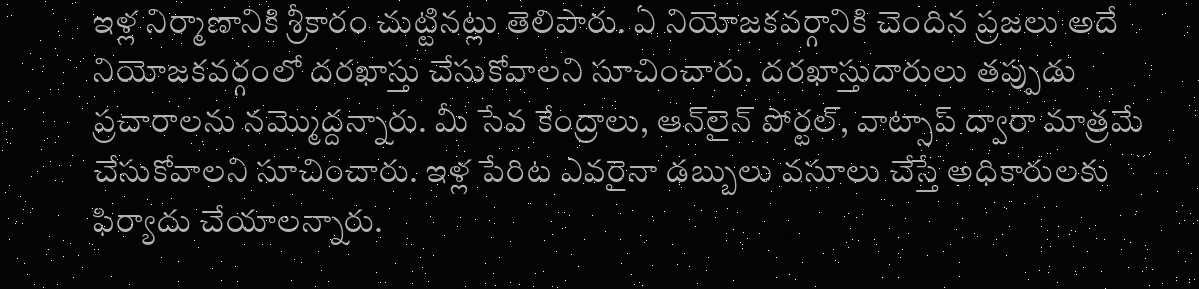ఇళ్ల నిర్మాణానికి శ్రీ‌కారం చుట్టిన‌ట్లు తెలిపారు. ఏ నియోజకవర్గానికి చెందిన ప్రజలు అదే నియోజకవర్గంలో దరఖాస్తు చేసుకోవాలని సూచించారు. ద‌ర‌ఖాస్తుదారులు తప్పుడు ప్రచారాలను నమ్మొద్దన్నారు. మీ సేవ కేంద్రాలు, ఆన్‌లైన్ పోర్టల్, వాట్సాప్ ద్వారా మాత్రమే చేసుకోవాలని సూచించారు. ఇళ్ల పేరిట ఎవరైనా డబ్బులు వసూలు చేస్తే అధికారులకు ఫిర్యాదు చేయాలన్నారు.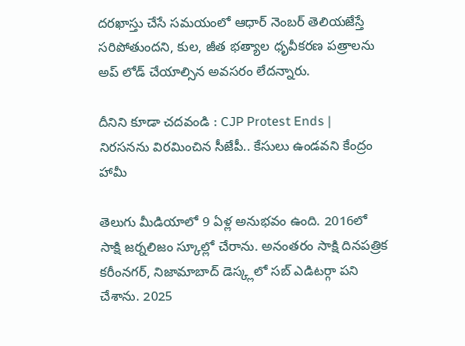ద‌ర‌ఖాస్తు చేసే స‌మ‌యంలో ఆధార్ నెంబ‌ర్ తెలియ‌జేస్తే స‌రిపోతుంద‌ని, కుల‌, జీత భ‌త్యాల ధృవీక‌ర‌ణ పత్రాల‌ను అప్ లోడ్ చేయాల్సిన అవ‌స‌రం లేద‌న్నారు.

దీనిని కూడా చదవండి : CJP Protest Ends | నిరసనను విరమించిన సీజేపీ.. కేసులు ఉండవని కేంద్రం హామీ

తెలుగు మీడియాలో 9 ఏళ్ల అనుభవం ఉంది. 2016లో సాక్షి జర్నలిజం స్కూల్లో చేరాను. అనంతరం సాక్షి దినపత్రిక కరీంనగర్, నిజామాబాద్ డెస్క్లలో సబ్ ఎడిటర్గా పని చేశాను. 2025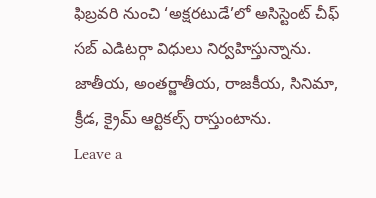ఫిబ్రవరి నుంచి ‘అక్షరటుడే’లో అసిస్టెంట్ చీఫ్ సబ్ ఎడిటర్గా విధులు నిర్వహిస్తున్నాను. జాతీయ, అంతర్జాతీయ, రాజకీయ, సినిమా, క్రీడ, క్రైమ్ ఆర్టికల్స్ రాస్తుంటాను.
Leave a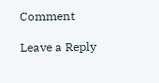Comment

Leave a Reply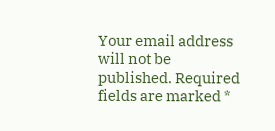Your email address will not be published. Required fields are marked *